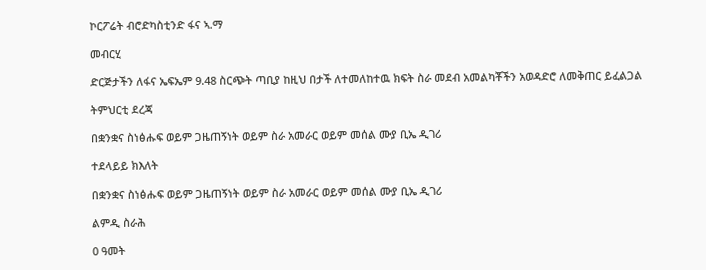ኮርፖሬት ብሮድካስቲንድ ፋና ኣ.ማ

መብርሂ

ድርጅታችን ለፋና ኤፍኤም 9.48 ስርጭት ጣቢያ ከዚህ በታች ለተመለከተዉ ክፍት ስራ መደብ አመልካቾችን አወዳድሮ ለመቅጠር ይፈልጋል

ትምህርቲ ደረጃ

በቋንቋና ስነፅሑፍ ወይም ጋዜጠኝነት ወይም ስራ አመራር ወይም መሰል ሙያ ቢኤ ዲገሪ

ተደላይይ ክእለት

በቋንቋና ስነፅሑፍ ወይም ጋዜጠኝነት ወይም ስራ አመራር ወይም መሰል ሙያ ቢኤ ዲገሪ

ልምዲ ስራሕ

0 ዓመት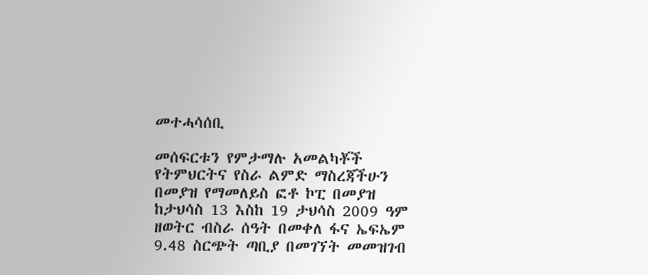መተሓሳሰቢ

መሰፍርቱን የምታማሉ አመልካቾች የትምህርትና የስራ ልምድ ማስረጃችሁን በመያዝ የማመለይስ ፎቶ ኮፒ በመያዝ ከታህሳስ 13 እስከ 19 ታህሳስ 2009 ዓም ዘወትር ብስራ ሰዓት በመቀለ ፋና ኤፍኤም 9.48 ስርጭት ጣቢያ በመገኘት መመዝገብ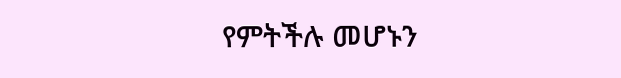የምትችሉ መሆኑን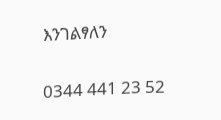እንገልፃለን

0344 441 23 52